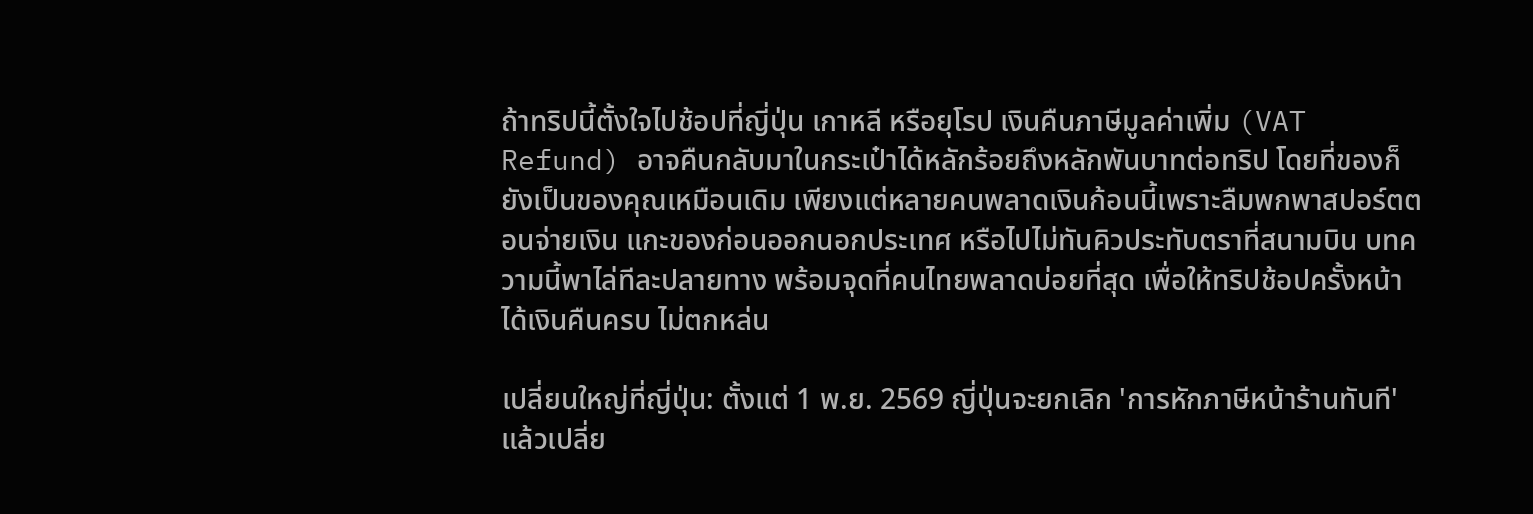ถ้าทริปนี้ตั้งใจไปช้อปที่ญี่ปุ่น เกาหลี หรือยุโรป เงินคืนภาษีมูลค่าเพิ่ม (VAT Refund) อาจคืนกลับมาในกระเป๋าได้หลักร้อยถึงหลักพันบาทต่อทริป โดยที่ของก็ยังเป็นของคุณเหมือนเดิม เพียงแต่หลายคนพลาดเงินก้อนนี้เพราะลืมพกพาสปอร์ตตอนจ่ายเงิน แกะของก่อนออกนอกประเทศ หรือไปไม่ทันคิวประทับตราที่สนามบิน บทความนี้พาไล่ทีละปลายทาง พร้อมจุดที่คนไทยพลาดบ่อยที่สุด เพื่อให้ทริปช้อปครั้งหน้าได้เงินคืนครบ ไม่ตกหล่น

เปลี่ยนใหญ่ที่ญี่ปุ่น: ตั้งแต่ 1 พ.ย. 2569 ญี่ปุ่นจะยกเลิก 'การหักภาษีหน้าร้านทันที' แล้วเปลี่ย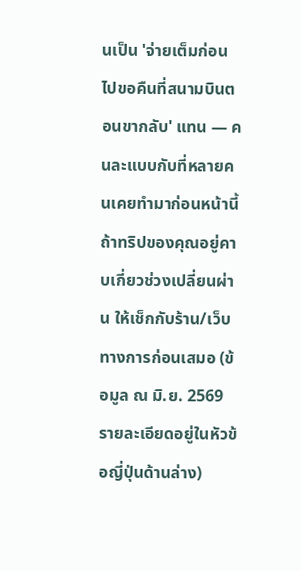นเป็น 'จ่ายเต็มก่อน ไปขอคืนที่สนามบินตอนขากลับ' แทน — คนละแบบกับที่หลายคนเคยทำมาก่อนหน้านี้ ถ้าทริปของคุณอยู่คาบเกี่ยวช่วงเปลี่ยนผ่าน ให้เช็กกับร้าน/เว็บทางการก่อนเสมอ (ข้อมูล ณ มิ.ย. 2569 รายละเอียดอยู่ในหัวข้อญี่ปุ่นด้านล่าง)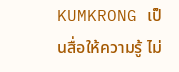KUMKRONG เป็นสื่อให้ความรู้ ไม่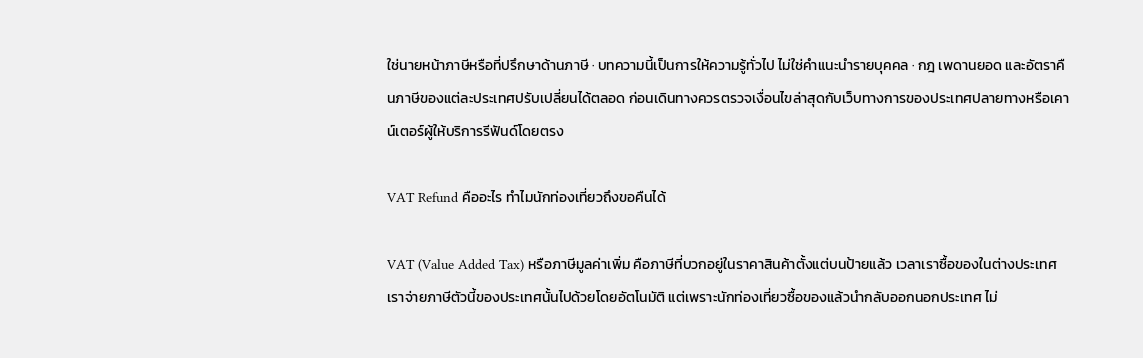ใช่นายหน้าภาษีหรือที่ปรึกษาด้านภาษี · บทความนี้เป็นการให้ความรู้ทั่วไป ไม่ใช่คำแนะนำรายบุคคล · กฎ เพดานยอด และอัตราคืนภาษีของแต่ละประเทศปรับเปลี่ยนได้ตลอด ก่อนเดินทางควรตรวจเงื่อนไขล่าสุดกับเว็บทางการของประเทศปลายทางหรือเคาน์เตอร์ผู้ให้บริการรีฟันด์โดยตรง

VAT Refund คืออะไร ทำไมนักท่องเที่ยวถึงขอคืนได้

VAT (Value Added Tax) หรือภาษีมูลค่าเพิ่ม คือภาษีที่บวกอยู่ในราคาสินค้าตั้งแต่บนป้ายแล้ว เวลาเราซื้อของในต่างประเทศ เราจ่ายภาษีตัวนี้ของประเทศนั้นไปด้วยโดยอัตโนมัติ แต่เพราะนักท่องเที่ยวซื้อของแล้วนำกลับออกนอกประเทศ ไม่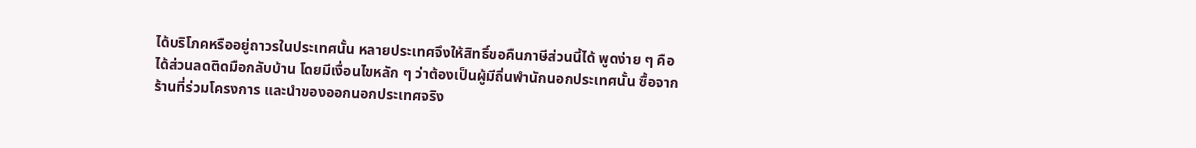ได้บริโภคหรืออยู่ถาวรในประเทศนั้น หลายประเทศจึงให้สิทธิ์ขอคืนภาษีส่วนนี้ได้ พูดง่าย ๆ คือได้ส่วนลดติดมือกลับบ้าน โดยมีเงื่อนไขหลัก ๆ ว่าต้องเป็นผู้มีถิ่นพำนักนอกประเทศนั้น ซื้อจากร้านที่ร่วมโครงการ และนำของออกนอกประเทศจริง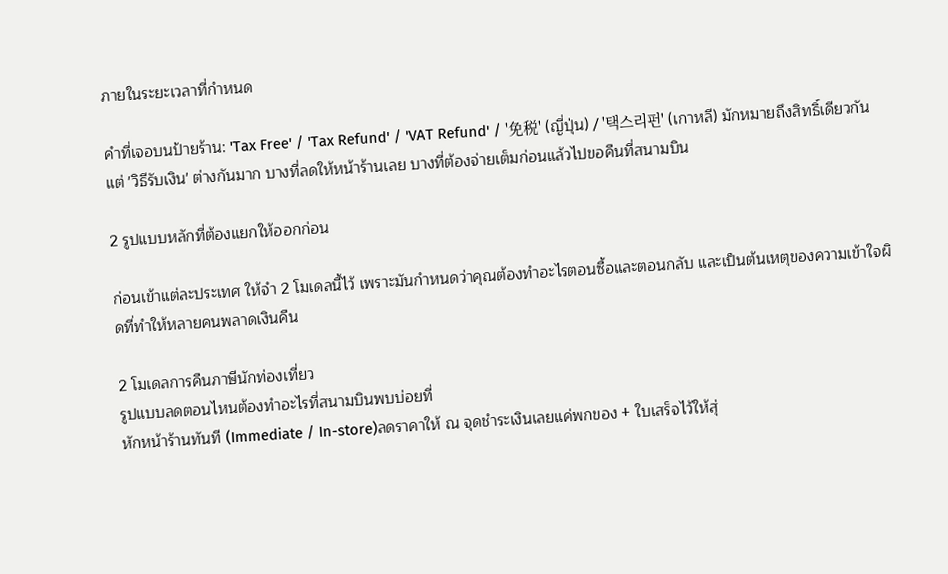ภายในระยะเวลาที่กำหนด

คำที่เจอบนป้ายร้าน: 'Tax Free' / 'Tax Refund' / 'VAT Refund' / '免税' (ญี่ปุ่น) / '택스리펀' (เกาหลี) มักหมายถึงสิทธิ์เดียวกัน แต่ 'วิธีรับเงิน' ต่างกันมาก บางที่ลดให้หน้าร้านเลย บางที่ต้องจ่ายเต็มก่อนแล้วไปขอคืนที่สนามบิน

2 รูปแบบหลักที่ต้องแยกให้ออกก่อน

ก่อนเข้าแต่ละประเทศ ให้จำ 2 โมเดลนี้ไว้ เพราะมันกำหนดว่าคุณต้องทำอะไรตอนซื้อและตอนกลับ และเป็นต้นเหตุของความเข้าใจผิดที่ทำให้หลายคนพลาดเงินคืน

2 โมเดลการคืนภาษีนักท่องเที่ยว
รูปแบบลดตอนไหนต้องทำอะไรที่สนามบินพบบ่อยที่
หักหน้าร้านทันที (Immediate / In-store)ลดราคาให้ ณ จุดชำระเงินเลยแค่พกของ + ใบเสร็จไว้ให้สุ่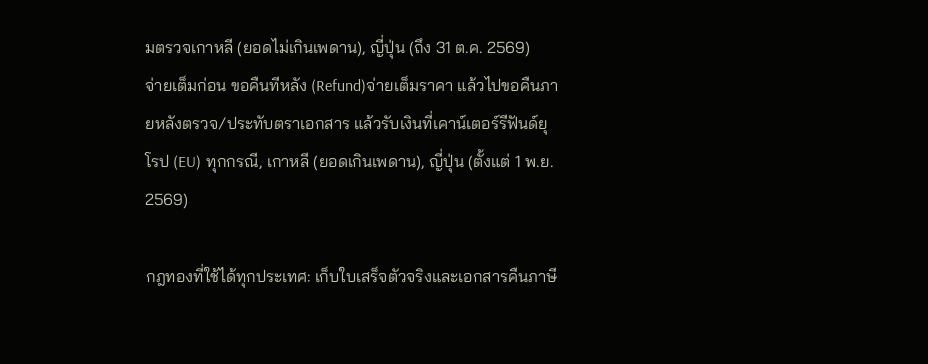มตรวจเกาหลี (ยอดไม่เกินเพดาน), ญี่ปุ่น (ถึง 31 ต.ค. 2569)
จ่ายเต็มก่อน ขอคืนทีหลัง (Refund)จ่ายเต็มราคา แล้วไปขอคืนภายหลังตรวจ/ประทับตราเอกสาร แล้วรับเงินที่เคาน์เตอร์รีฟันด์ยุโรป (EU) ทุกกรณี, เกาหลี (ยอดเกินเพดาน), ญี่ปุ่น (ตั้งแต่ 1 พ.ย. 2569)

กฎทองที่ใช้ได้ทุกประเทศ: เก็บใบเสร็จตัวจริงและเอกสารคืนภาษี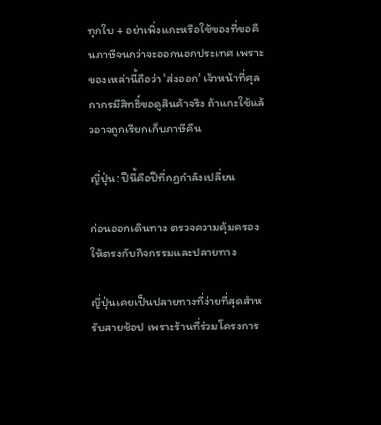ทุกใบ + อย่าเพิ่งแกะหรือใช้ของที่ขอคืนภาษีจนกว่าจะออกนอกประเทศ เพราะของเหล่านี้ถือว่า 'ส่งออก' เจ้าหน้าที่ศุลกากรมีสิทธิ์ขอดูสินค้าจริง ถ้าแกะใช้แล้วอาจถูกเรียกเก็บภาษีคืน

ญี่ปุ่น: ปีนี้คือปีที่กฎกำลังเปลี่ยน

ก่อนออกเดินทาง ตรวจความคุ้มครองให้ตรงกับกิจกรรมและปลายทาง

ญี่ปุ่นเคยเป็นปลายทางที่ง่ายที่สุดสำหรับสายช้อป เพราะร้านที่ร่วมโครงการ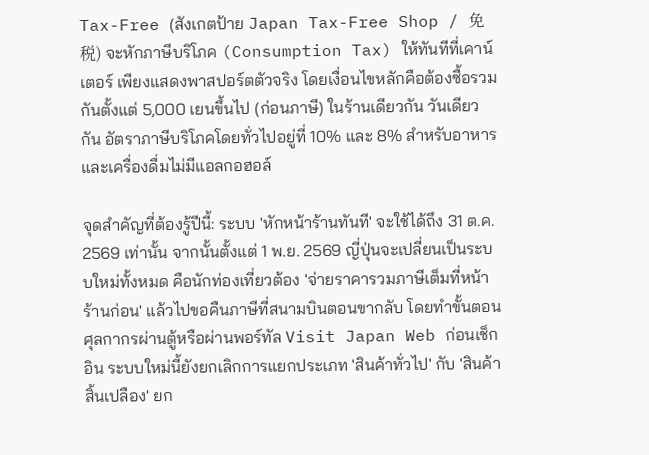Tax-Free (สังเกตป้าย Japan Tax-Free Shop / 免税) จะหักภาษีบริโภค (Consumption Tax) ให้ทันทีที่เคาน์เตอร์ เพียงแสดงพาสปอร์ตตัวจริง โดยเงื่อนไขหลักคือต้องซื้อรวมกันตั้งแต่ 5,000 เยนขึ้นไป (ก่อนภาษี) ในร้านเดียวกัน วันเดียวกัน อัตราภาษีบริโภคโดยทั่วไปอยู่ที่ 10% และ 8% สำหรับอาหารและเครื่องดื่มไม่มีแอลกอฮอล์

จุดสำคัญที่ต้องรู้ปีนี้: ระบบ 'หักหน้าร้านทันที' จะใช้ได้ถึง 31 ต.ค. 2569 เท่านั้น จากนั้นตั้งแต่ 1 พ.ย. 2569 ญี่ปุ่นจะเปลี่ยนเป็นระบบใหม่ทั้งหมด คือนักท่องเที่ยวต้อง 'จ่ายราคารวมภาษีเต็มที่หน้าร้านก่อน' แล้วไปขอคืนภาษีที่สนามบินตอนขากลับ โดยทำขั้นตอนศุลกากรผ่านตู้หรือผ่านพอร์ทัล Visit Japan Web ก่อนเช็กอิน ระบบใหม่นี้ยังยกเลิกการแยกประเภท 'สินค้าทั่วไป' กับ 'สินค้าสิ้นเปลือง' ยก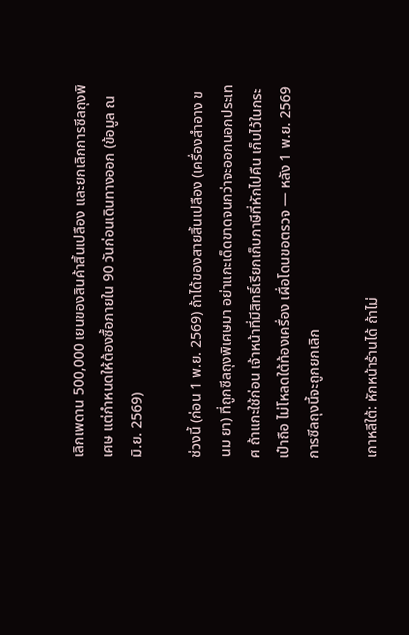เลิกเพดาน 500,000 เยนของสินค้าสิ้นเปลือง และยกเลิกการซีลถุงพิเศษ แต่กำหนดให้ต้องซื้อภายใน 90 วันก่อนเดินทางออก (ข้อมูล ณ มิ.ย. 2569)

ช่วงนี้ (ก่อน 1 พ.ย. 2569) ถ้าได้ของสายสิ้นเปลือง (เครื่องสำอาง ขนม ยา) ที่ถูกซีลถุงพิเศษมา อย่าแกะเด็ดขาดจนกว่าจะออกนอกประเทศ ถ้าแกะใช้ก่อน เจ้าหน้าที่มีสิทธิ์เรียกเก็บภาษีที่หักไปคืน เก็บไว้ในกระเป๋าถือ ไม่โหลดใต้ท้องเครื่อง เผื่อโดนขอตรวจ — หลัง 1 พ.ย. 2569 การซีลถุงนี้จะถูกยกเลิก

เกาหลีใต้: หักหน้าร้านได้ ถ้าไม่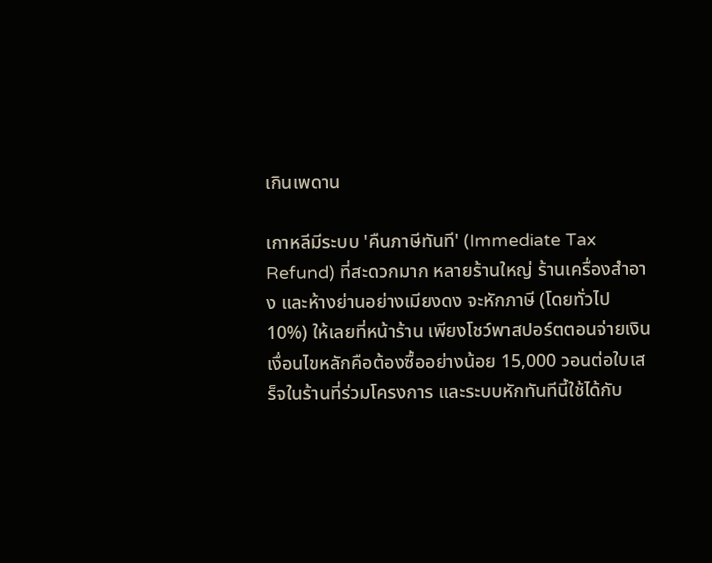เกินเพดาน

เกาหลีมีระบบ 'คืนภาษีทันที' (Immediate Tax Refund) ที่สะดวกมาก หลายร้านใหญ่ ร้านเครื่องสำอาง และห้างย่านอย่างเมียงดง จะหักภาษี (โดยทั่วไป 10%) ให้เลยที่หน้าร้าน เพียงโชว์พาสปอร์ตตอนจ่ายเงิน เงื่อนไขหลักคือต้องซื้ออย่างน้อย 15,000 วอนต่อใบเสร็จในร้านที่ร่วมโครงการ และระบบหักทันทีนี้ใช้ได้กับ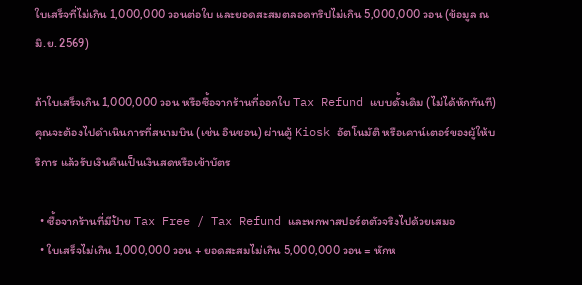ใบเสร็จที่ไม่เกิน 1,000,000 วอนต่อใบ และยอดสะสมตลอดทริปไม่เกิน 5,000,000 วอน (ข้อมูล ณ มิ.ย. 2569)

ถ้าใบเสร็จเกิน 1,000,000 วอน หรือซื้อจากร้านที่ออกใบ Tax Refund แบบดั้งเดิม (ไม่ได้หักทันที) คุณจะต้องไปดำเนินการที่สนามบิน (เช่น อินชอน) ผ่านตู้ Kiosk อัตโนมัติ หรือเคาน์เตอร์ของผู้ให้บริการ แล้วรับเงินคืนเป็นเงินสดหรือเข้าบัตร

  • ซื้อจากร้านที่มีป้าย Tax Free / Tax Refund และพกพาสปอร์ตตัวจริงไปด้วยเสมอ
  • ใบเสร็จไม่เกิน 1,000,000 วอน + ยอดสะสมไม่เกิน 5,000,000 วอน = หักห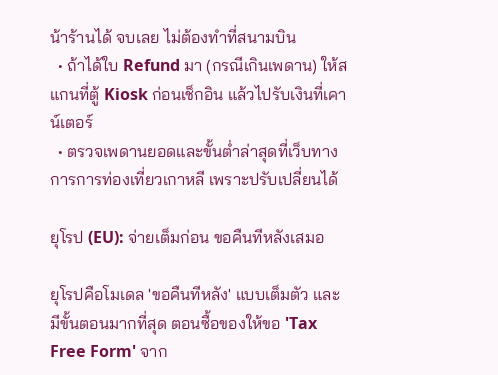น้าร้านได้ จบเลย ไม่ต้องทำที่สนามบิน
  • ถ้าได้ใบ Refund มา (กรณีเกินเพดาน) ให้สแกนที่ตู้ Kiosk ก่อนเช็กอิน แล้วไปรับเงินที่เคาน์เตอร์
  • ตรวจเพดานยอดและขั้นต่ำล่าสุดที่เว็บทางการการท่องเที่ยวเกาหลี เพราะปรับเปลี่ยนได้

ยุโรป (EU): จ่ายเต็มก่อน ขอคืนทีหลังเสมอ

ยุโรปคือโมเดล 'ขอคืนทีหลัง' แบบเต็มตัว และมีขั้นตอนมากที่สุด ตอนซื้อของให้ขอ 'Tax Free Form' จาก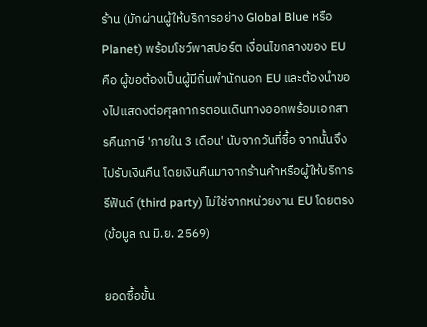ร้าน (มักผ่านผู้ให้บริการอย่าง Global Blue หรือ Planet) พร้อมโชว์พาสปอร์ต เงื่อนไขกลางของ EU คือ ผู้ขอต้องเป็นผู้มีถิ่นพำนักนอก EU และต้องนำของไปแสดงต่อศุลกากรตอนเดินทางออกพร้อมเอกสารคืนภาษี 'ภายใน 3 เดือน' นับจากวันที่ซื้อ จากนั้นจึงไปรับเงินคืน โดยเงินคืนมาจากร้านค้าหรือผู้ให้บริการรีฟันด์ (third party) ไม่ใช่จากหน่วยงาน EU โดยตรง (ข้อมูล ณ มิ.ย. 2569)

ยอดซื้อขั้น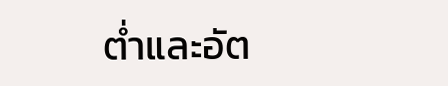ต่ำและอัต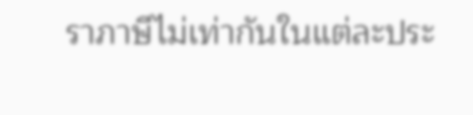ราภาษีไม่เท่ากันในแต่ละประ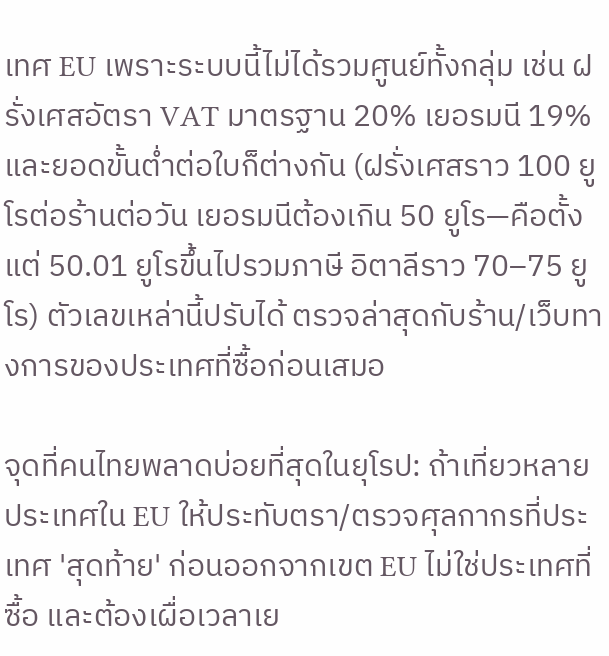เทศ EU เพราะระบบนี้ไม่ได้รวมศูนย์ทั้งกลุ่ม เช่น ฝรั่งเศสอัตรา VAT มาตรฐาน 20% เยอรมนี 19% และยอดขั้นต่ำต่อใบก็ต่างกัน (ฝรั่งเศสราว 100 ยูโรต่อร้านต่อวัน เยอรมนีต้องเกิน 50 ยูโร—คือตั้งแต่ 50.01 ยูโรขึ้นไปรวมภาษี อิตาลีราว 70–75 ยูโร) ตัวเลขเหล่านี้ปรับได้ ตรวจล่าสุดกับร้าน/เว็บทางการของประเทศที่ซื้อก่อนเสมอ

จุดที่คนไทยพลาดบ่อยที่สุดในยุโรป: ถ้าเที่ยวหลายประเทศใน EU ให้ประทับตรา/ตรวจศุลกากรที่ประเทศ 'สุดท้าย' ก่อนออกจากเขต EU ไม่ใช่ประเทศที่ซื้อ และต้องเผื่อเวลาเย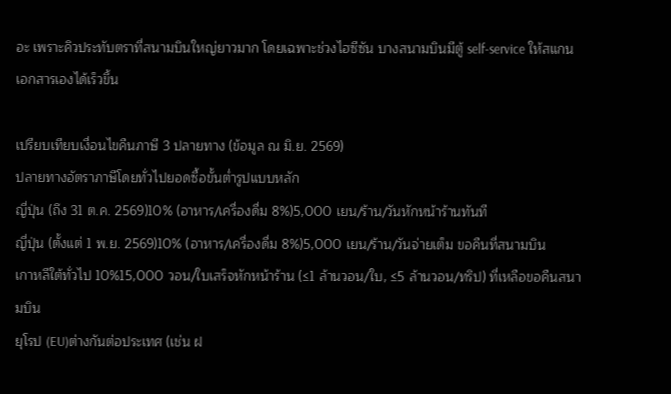อะ เพราะคิวประทับตราที่สนามบินใหญ่ยาวมาก โดยเฉพาะช่วงไฮซีซัน บางสนามบินมีตู้ self-service ให้สแกนเอกสารเองได้เร็วขึ้น

เปรียบเทียบเงื่อนไขคืนภาษี 3 ปลายทาง (ข้อมูล ณ มิ.ย. 2569)
ปลายทางอัตราภาษีโดยทั่วไปยอดซื้อขั้นต่ำรูปแบบหลัก
ญี่ปุ่น (ถึง 31 ต.ค. 2569)10% (อาหาร/เครื่องดื่ม 8%)5,000 เยน/ร้าน/วันหักหน้าร้านทันที
ญี่ปุ่น (ตั้งแต่ 1 พ.ย. 2569)10% (อาหาร/เครื่องดื่ม 8%)5,000 เยน/ร้าน/วันจ่ายเต็ม ขอคืนที่สนามบิน
เกาหลีใต้ทั่วไป 10%15,000 วอน/ใบเสร็จหักหน้าร้าน (≤1 ล้านวอน/ใบ, ≤5 ล้านวอน/ทริป) ที่เหลือขอคืนสนามบิน
ยุโรป (EU)ต่างกันต่อประเทศ (เช่น ฝ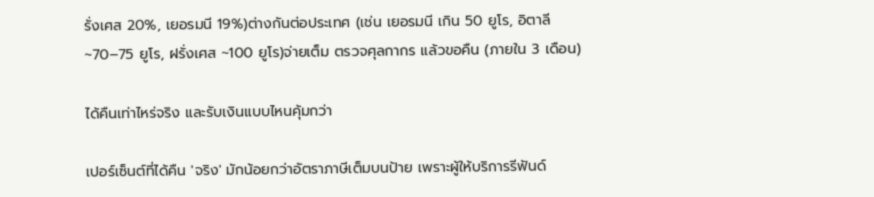รั่งเศส 20%, เยอรมนี 19%)ต่างกันต่อประเทศ (เช่น เยอรมนี เกิน 50 ยูโร, อิตาลี ~70–75 ยูโร, ฝรั่งเศส ~100 ยูโร)จ่ายเต็ม ตรวจศุลกากร แล้วขอคืน (ภายใน 3 เดือน)

ได้คืนเท่าไหร่จริง และรับเงินแบบไหนคุ้มกว่า

เปอร์เซ็นต์ที่ได้คืน 'จริง' มักน้อยกว่าอัตราภาษีเต็มบนป้าย เพราะผู้ให้บริการรีฟันด์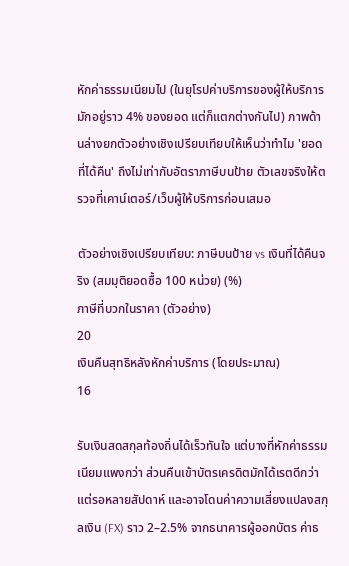หักค่าธรรมเนียมไป (ในยุโรปค่าบริการของผู้ให้บริการมักอยู่ราว 4% ของยอด แต่ก็แตกต่างกันไป) ภาพด้านล่างยกตัวอย่างเชิงเปรียบเทียบให้เห็นว่าทำไม 'ยอดที่ได้คืน' ถึงไม่เท่ากับอัตราภาษีบนป้าย ตัวเลขจริงให้ตรวจที่เคาน์เตอร์/เว็บผู้ให้บริการก่อนเสมอ

ตัวอย่างเชิงเปรียบเทียบ: ภาษีบนป้าย vs เงินที่ได้คืนจริง (สมมุติยอดซื้อ 100 หน่วย) (%)
ภาษีที่บวกในราคา (ตัวอย่าง)
20
เงินคืนสุทธิหลังหักค่าบริการ (โดยประมาณ)
16

รับเงินสดสกุลท้องถิ่นได้เร็วทันใจ แต่บางที่หักค่าธรรมเนียมแพงกว่า ส่วนคืนเข้าบัตรเครดิตมักได้เรตดีกว่าแต่รอหลายสัปดาห์ และอาจโดนค่าความเสี่ยงแปลงสกุลเงิน (FX) ราว 2–2.5% จากธนาคารผู้ออกบัตร ค่าธ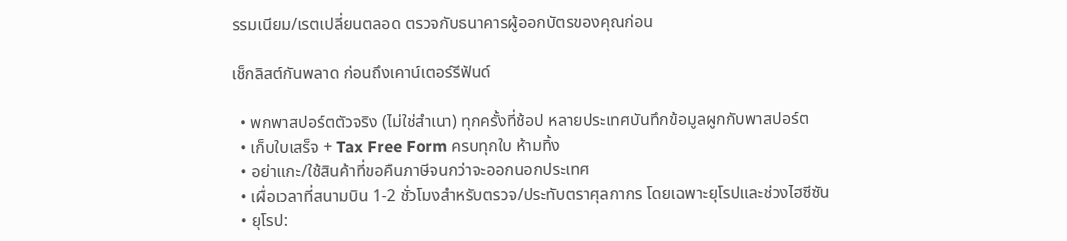รรมเนียม/เรตเปลี่ยนตลอด ตรวจกับธนาคารผู้ออกบัตรของคุณก่อน

เช็กลิสต์กันพลาด ก่อนถึงเคาน์เตอร์รีฟันด์

  • พกพาสปอร์ตตัวจริง (ไม่ใช่สำเนา) ทุกครั้งที่ช้อป หลายประเทศบันทึกข้อมูลผูกกับพาสปอร์ต
  • เก็บใบเสร็จ + Tax Free Form ครบทุกใบ ห้ามทิ้ง
  • อย่าแกะ/ใช้สินค้าที่ขอคืนภาษีจนกว่าจะออกนอกประเทศ
  • เผื่อเวลาที่สนามบิน 1-2 ชั่วโมงสำหรับตรวจ/ประทับตราศุลกากร โดยเฉพาะยุโรปและช่วงไฮซีซัน
  • ยุโรป: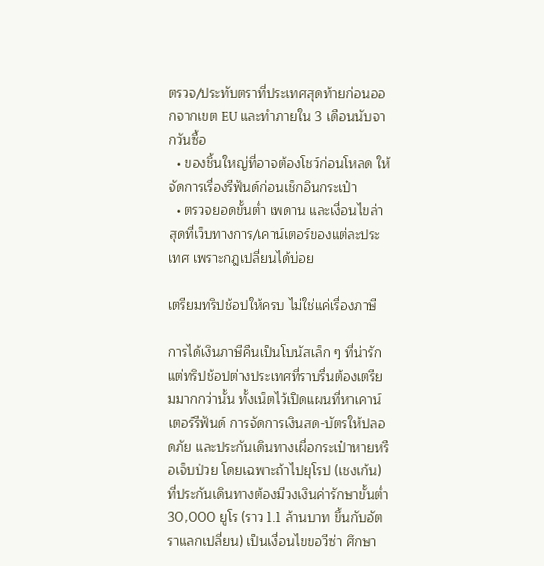ตรวจ/ประทับตราที่ประเทศสุดท้ายก่อนออกจากเขต EU และทำภายใน 3 เดือนนับจากวันซื้อ
  • ของชิ้นใหญ่ที่อาจต้องโชว์ก่อนโหลด ให้จัดการเรื่องรีฟันด์ก่อนเช็กอินกระเป๋า
  • ตรวจยอดขั้นต่ำ เพดาน และเงื่อนไขล่าสุดที่เว็บทางการ/เคาน์เตอร์ของแต่ละประเทศ เพราะกฎเปลี่ยนได้บ่อย

เตรียมทริปช้อปให้ครบ ไม่ใช่แค่เรื่องภาษี

การได้เงินภาษีคืนเป็นโบนัสเล็ก ๆ ที่น่ารัก แต่ทริปช้อปต่างประเทศที่ราบรื่นต้องเตรียมมากกว่านั้น ทั้งเน็ตไว้เปิดแผนที่หาเคาน์เตอร์รีฟันด์ การจัดการเงินสด-บัตรให้ปลอดภัย และประกันเดินทางเผื่อกระเป๋าหายหรือเจ็บป่วย โดยเฉพาะถ้าไปยุโรป (เชงเก้น) ที่ประกันเดินทางต้องมีวงเงินค่ารักษาขั้นต่ำ 30,000 ยูโร (ราว 1.1 ล้านบาท ขึ้นกับอัตราแลกเปลี่ยน) เป็นเงื่อนไขขอวีซ่า ศึกษา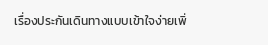เรื่องประกันเดินทางแบบเข้าใจง่ายเพิ่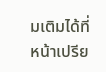มเติมได้ที่หน้าเปรีย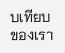บเทียบของเรา